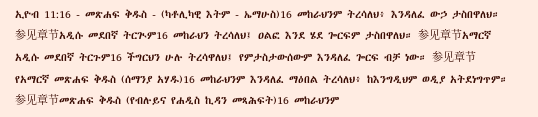ኢዮብ 11:16 - መጽሐፍ ቅዱስ - (ካቶሊካዊ እትም - ኤማሁስ)16 መከራህንም ትረሳለህ፥ እንዳለፈ ውኃ ታስበዋለህ። 参见章节አዲሱ መደበኛ ትርጒም16 መከራህን ትረሳለህ፤ ዐልፎ እንደ ሄደ ጐርፍም ታስበዋለህ። 参见章节አማርኛ አዲሱ መደበኛ ትርጉም16 ችግርህን ሁሉ ትረሳዋለህ፤ የምታስታውሰውም እንዳለፈ ጐርፍ ብቻ ነው። 参见章节የአማርኛ መጽሐፍ ቅዱስ (ሰማንያ አሃዱ)16 መከራህንም እንዳለፈ ማዕበል ትረሳለህ፥ ከእንግዲህም ወዲያ አትደነግጥም። 参见章节መጽሐፍ ቅዱስ (የብሉይና የሐዲስ ኪዳን መጻሕፍት)16 መከራህንም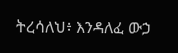ትረሳለህ፥ እንዳለፈ ውኃ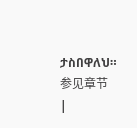ታስበዋለህ። 参见章节 |